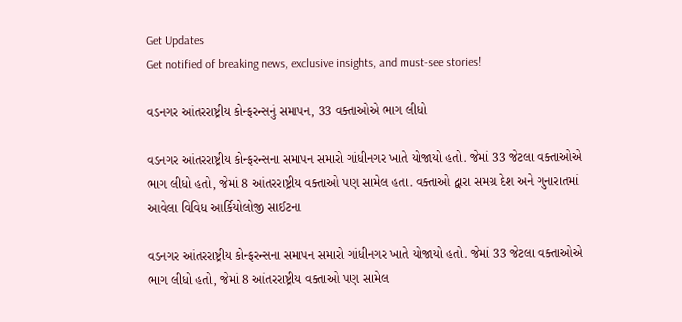Get Updates
Get notified of breaking news, exclusive insights, and must-see stories!

વડનગર આંતરરાષ્ટ્રીય કોન્ફરન્સનું સમાપન, 33 વક્તાઓએ ભાગ લીધો

વડનગર આંતરરાષ્ટ્રીય કોન્ફરન્સના સમાપન સમારો ગાંધીનગર ખાતે યોજાયો હતો. જેમાં 33 જેટલા વક્તાઓએ ભાગ લીધો હતો, જેમાં 8 આંતરરાષ્ટ્રીય વક્તાઓ પણ સામેલ હતા. વક્તાઓ દ્વારા સમગ્ર દેશ અને ગુનારાતમાં આવેલા વિવિધ આર્કિયોલોજી સાઈટના

વડનગર આંતરરાષ્ટ્રીય કોન્ફરન્સના સમાપન સમારો ગાંધીનગર ખાતે યોજાયો હતો. જેમાં 33 જેટલા વક્તાઓએ ભાગ લીધો હતો, જેમાં 8 આંતરરાષ્ટ્રીય વક્તાઓ પણ સામેલ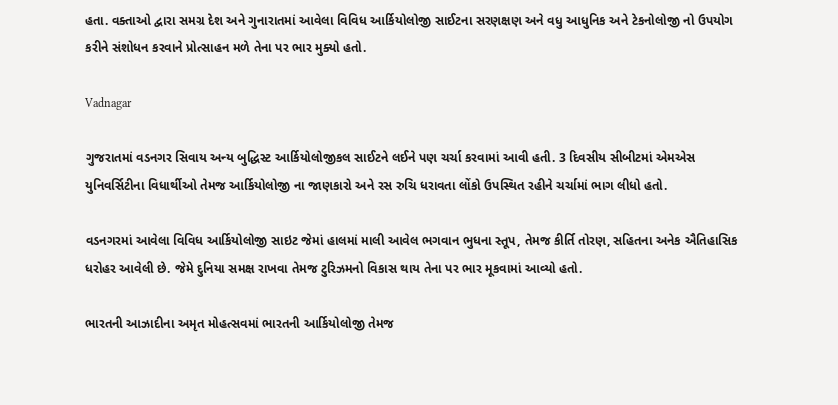હતા. વક્તાઓ દ્વારા સમગ્ર દેશ અને ગુનારાતમાં આવેલા વિવિધ આર્કિયોલોજી સાઈટના સરણક્ષણ અને વધુ આધુનિક અને ટેકનોલોજી નો ઉપયોગ કરીને સંશોધન કરવાને પ્રોત્સાહન મળે તેના પર ભાર મુક્યો હતો.

Vadnagar

ગુજરાતમાં વડનગર સિવાય અન્ય બુદ્ધિસ્ટ આર્કિયોલોજીકલ સાઈટને લઈને પણ ચર્ચા કરવામાં આવી હતી. 3 દિવસીય સીબીટમાં એમએસ યુનિવર્સિટીના વિધાર્થીઓ તેમજ આર્કિયોલોજી ના જાણકારો અને રસ રુચિ ધરાવતા લોંકો ઉપસ્થિત રહીને ચર્ચામાં ભાગ લીધો હતો.

વડનગરમાં આવેલા વિવિધ આર્કિયોલોજી સાઇટ જેમાં હાલમાં માલી આવેલ ભગવાન ભુધના સ્તૂપ, તેમજ કીર્તિ તોરણ, સહિતના અનેક ઐતિહાસિક ધરોહર આવેલી છે. જેમે દુનિયા સમક્ષ રાખવા તેમજ ટુરિઝમનો વિકાસ થાય તેના પર ભાર મૂકવામાં આવ્યો હતો.

ભારતની આઝાદીના અમૃત મોહત્સવમાં ભારતની આર્કિયોલોજી તેમજ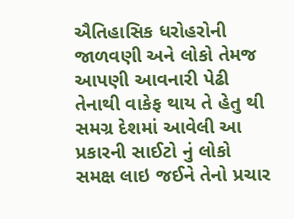ઐતિહાસિક ધરોહરોની જાળવણી અને લોકો તેમજ આપણી આવનારી પેઢી તેનાથી વાકેફ થાય તે હેતુ થી સમગ્ર દેશમાં આવેલી આ પ્રકારની સાઈટો નું લોકો સમક્ષ લાઇ જઈને તેનો પ્રચાર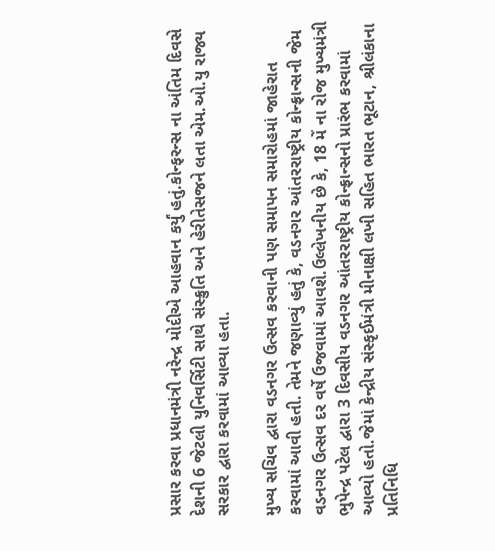પ્રસાર કરવા પ્રધાનમંત્રી નરેન્દ્ર મોદીએ આહવાન કર્યું હતું.કોન્ફરન્સ ના અંતિમ દિવસે દેશની 6 જેટલી યુનિવર્સિટી સાથે સંસ્ક્રુતિ અને હેરીતેસજને લતા એમ.ઓ.યુ રાજ્ય સરકાર દ્વારા કરવામાં આવ્યા હતા.

મુખ્ય સચિવ દ્વારા વડનગર ઉત્સવ કરવાની પણ સમાપન સમારોહમાં જાહેરાત કરવામાં આવી હતી. તેમને જણાવ્યું હતું કે, વડનગર આંતરરાષ્ટ્રીય કોન્ફ્રાન્સની જેમ વડનગર ઉત્સવ દર વર્ષે ઉજવામાં આવશે.ઉલ્લેખનીય છે કે, 18 મેં ના રોજ મુખ્યમંત્રી ભુપેન્દ્ર પટેલ દ્વારા 3 દિવસીય વડનગર આંતરરાષ્ટ્રીય કોન્ફ્રાન્સનો પ્રારંભ કરવામાં આવ્યો હતો.જેમાં કેન્દ્રીય સંસ્કૃઈમંત્રી મીનાક્ષી લખી સહિત ભારત ભૂટાન, શ્રીલંકાના પ્રતિનિધિ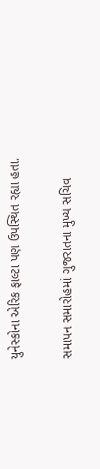યુનેસ્કોના એરિક ફાલ્ટા પણ ઉપસ્થિત રહ્યા હતા.

સમાપન સમારોહમાં ગુજરાતના મુખ્ય સચિવ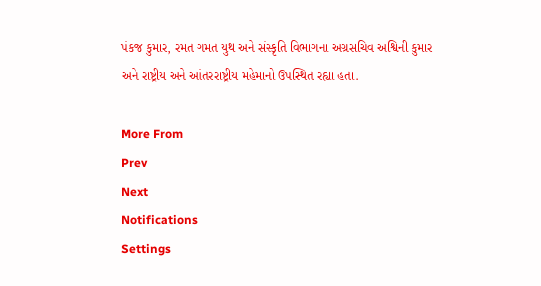પંકજ કુમાર, રમત ગમત યુથ અને સંસ્કૃતિ વિભાગના અગ્રસચિવ અશ્વિની કુમાર અને રાષ્ટ્રીય અને આંતરરાષ્ટ્રીય મહેમાનો ઉપસ્થિત રહ્યા હતા.

More From
Prev
Next
Notifications
Settings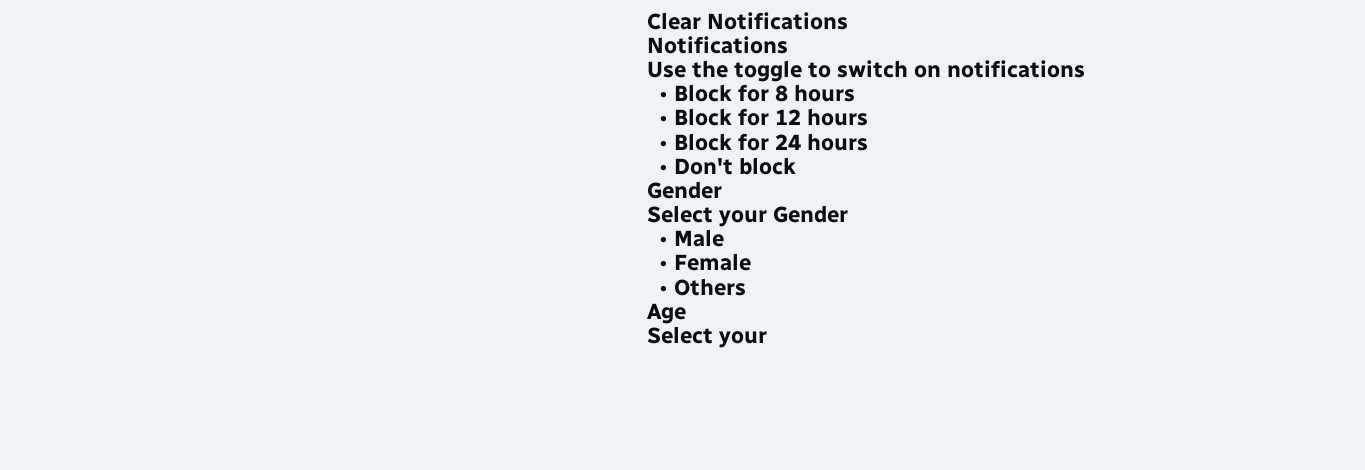Clear Notifications
Notifications
Use the toggle to switch on notifications
  • Block for 8 hours
  • Block for 12 hours
  • Block for 24 hours
  • Don't block
Gender
Select your Gender
  • Male
  • Female
  • Others
Age
Select your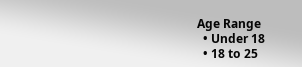Age Range
  • Under 18
  • 18 to 25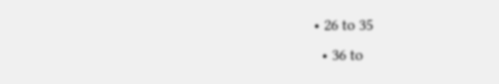• 26 to 35
  • 36 to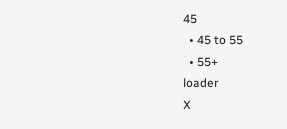45
  • 45 to 55
  • 55+
loader
X